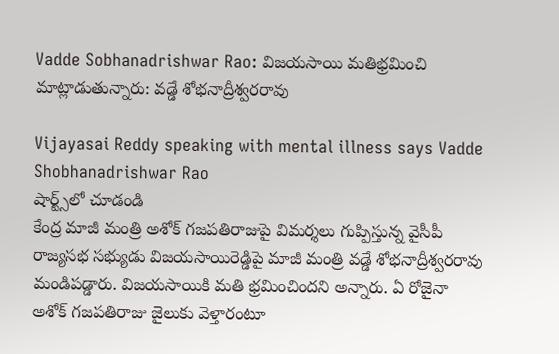Vadde Sobhanadrishwar Rao: విజయసాయి మతిభ్రమించి మాట్లాడుతున్నారు: వడ్డే శోభనాద్రీశ్వరరావు

Vijayasai Reddy speaking with mental illness says Vadde Shobhanadrishwar Rao
షార్ట్స్‌లో చూడండి
కేంద్ర మాజీ మంత్రి అశోక్ గజపతిరాజుపై విమర్శలు గుప్పిస్తున్న వైసీపీ రాజ్యసభ సభ్యుడు విజయసాయిరెడ్డిపై మాజీ మంత్రి వడ్డే శోభనాద్రీశ్వరరావు మండిపడ్డారు. విజయసాయికి మతి భ్రమించిందని అన్నారు. ఏ రోజైనా అశోక్ గజపతిరాజు జైలుకు వెళ్తారంటూ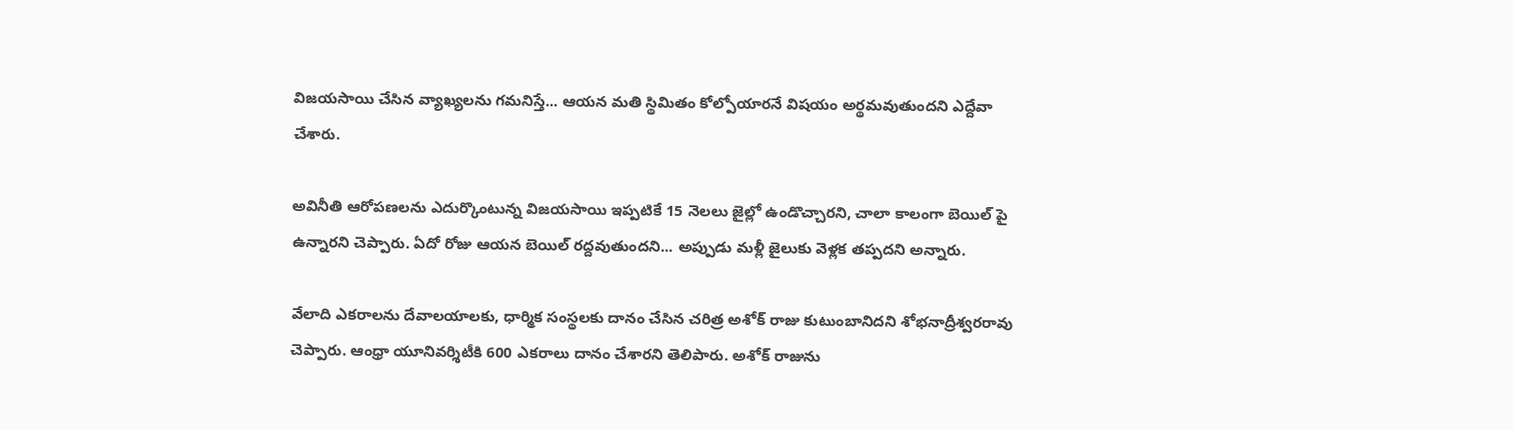విజయసాయి చేసిన వ్యాఖ్యలను గమనిస్తే... ఆయన మతి స్థిమితం కోల్పోయారనే విషయం అర్థమవుతుందని ఎద్దేవా చేశారు.

అవినీతి ఆరోపణలను ఎదుర్కొంటున్న విజయసాయి ఇప్పటికే 15 నెలలు జైల్లో ఉండొచ్చారని, చాలా కాలంగా బెయిల్ పై ఉన్నారని చెప్పారు. ఏదో రోజు ఆయన బెయిల్ రద్దవుతుందని... అప్పుడు మళ్లీ జైలుకు వెళ్లక తప్పదని అన్నారు.

వేలాది ఎకరాలను దేవాలయాలకు, ధార్మిక సంస్థలకు దానం చేసిన చరిత్ర అశోక్ రాజు కుటుంబానిదని శోభనాద్రీశ్వరరావు చెప్పారు. ఆంధ్రా యూనివర్శిటీకి 600 ఎకరాలు దానం చేశారని తెలిపారు. అశోక్ రాజును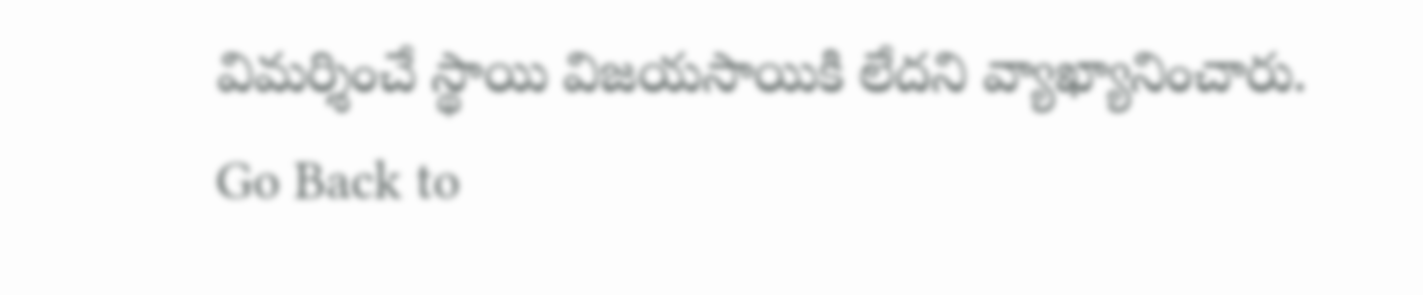విమర్శించే స్థాయి విజయసాయికి లేదని వ్యాఖ్యానించారు.
Go Back to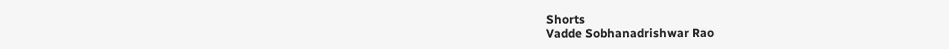Shorts
Vadde Sobhanadrishwar Rao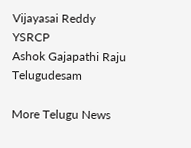Vijayasai Reddy
YSRCP
Ashok Gajapathi Raju
Telugudesam

More Telugu News